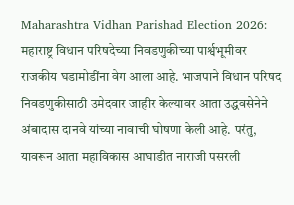Maharashtra Vidhan Parishad Election 2026: महाराष्ट्र विधान परिषदेच्या निवडणुकीच्या पार्श्वभूमीवर राजकीय घडामोडींना वेग आला आहे. भाजपाने विधान परिषद निवडणुकीसाठी उमेदवार जाहीर केल्यावर आता उद्धवसेनेने अंबादास दानवे यांच्या नावाची घोषणा केली आहे. परंतु, यावरून आता महाविकास आघाडीत नाराजी पसरली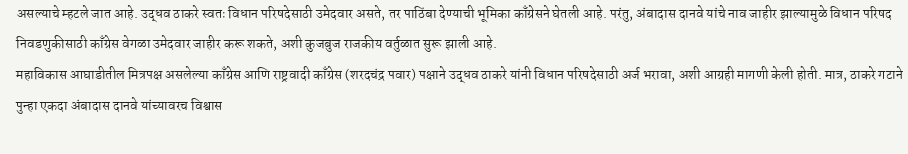असल्याचे म्हटले जात आहे. उद्धव ठाकरे स्वतः विधान परिषदेसाठी उमेदवार असते, तर पाठिंबा देण्याची भूमिका काँग्रेसने घेतली आहे. परंतु, अंबादास दानवे यांचे नाव जाहीर झाल्यामुळे विधान परिषद निवडणुकीसाठी काँग्रेस वेगळा उमेदवार जाहीर करू शकते, अशी कुजबुज राजकीय वर्तुळात सुरू झाली आहे.
महाविकास आघाडीतील मित्रपक्ष असलेल्या काँग्रेस आणि राष्ट्रवादी काँग्रेस (शरदचंद्र पवार) पक्षाने उद्धव ठाकरे यांनी विधान परिषदेसाठी अर्ज भरावा, अशी आग्रही मागणी केली होती. मात्र, ठाकरे गटाने पुन्हा एकदा अंबादास दानवे यांच्यावरच विश्वास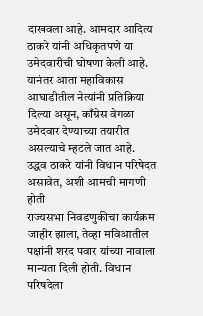दाखवला आहे. आमदार आदित्य ठाकरे यांनी अधिकृतपणे या उमेदवारीची घोषणा केली आहे. यानंतर आता महाविकास आघाडीतील नेत्यांनी प्रतिक्रिया दिल्या असून, काँग्रेस वेगळा उमेदवार देण्याच्या तयारीत असल्याचे म्हटले जात आहे.
उद्धव ठाकरे यांनी विधान परिषेदत असावेत, अशी आमची मागणी होती
राज्यसभा निवडणुकीचा कार्यक्रम जाहीर झाला, तेव्हा मविआतील पक्षांनी शरद पवार यांच्या नावाला मान्यता दिली होती. विधान परिषदेला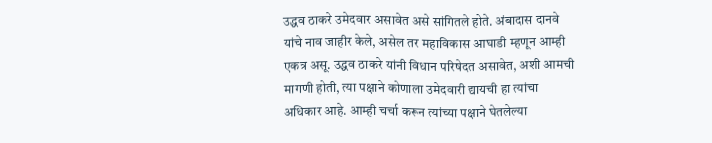उद्धव ठाकरे उमेदवार असावेत असे सांगितले होते. अंबादास दानवे यांचे नाव जाहीर केले, असेल तर महाविकास आघाडी म्हणून आम्ही एकत्र असू. उद्धव ठाकरे यांनी विधान परिषेदत असावेत, अशी आमची मागणी होती, त्या पक्षाने कोणाला उमेदवारी द्यायची हा त्यांचा अधिकार आहे. आम्ही चर्चा करून त्यांच्या पक्षाने घेतलेल्या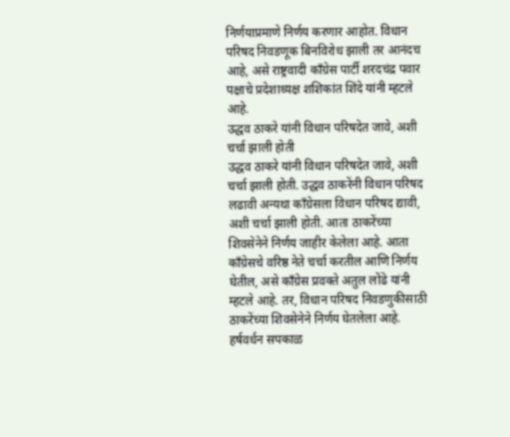निर्णयाप्रमाणे निर्णय करणार आहोत. विधान परिषद निवडणूक बिनविरोध झाली तर आनंदच आहे, असे राष्ट्रवादी काँग्रेस पार्टी शरदचंद्र पवार पक्षाचे प्रदेशाध्यक्ष शशिकांत शिंदे यांनी म्हटले आहे.
उद्धव ठाकरे यांनी विधान परिषदेत जावे, अशी चर्चा झाली होती
उद्धव ठाकरे यांनी विधान परिषदेत जावे, अशी चर्चा झाली होती. उद्धव ठाकरेंनी विधान परिषद लढावी अन्यथा काँग्रेसला विधान परिषद द्यावी, अशी चर्चा झाली होती. आता ठाकरेंच्या शिवसेनेने निर्णय जाहीर केलेला आहे. आता काँग्रेसचे वरिष्ठ नेते चर्चा करतील आणि निर्णय घेतील, असे काँग्रेस प्रवक्ते अतुल लोंढे यांनी म्हटले आहे. तर, विधान परिषद निवडणुकीसाठी ठाकरेंच्या शिवसेनेने निर्णय घेतलेला आहे. हर्षवर्धन सपकाळ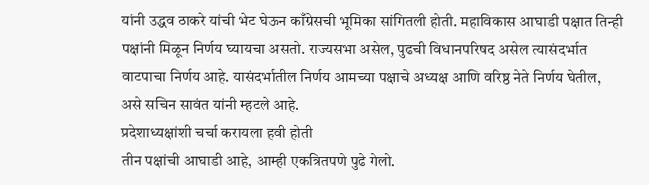यांनी उद्धव ठाकरे यांची भेट घेऊन काँग्रेसची भूमिका सांगितली होती. महाविकास आघाडी पक्षात तिन्ही पक्षांनी मिळून निर्णय घ्यायचा असतो. राज्यसभा असेल, पुढची विधानपरिषद असेल त्यासंदर्भात वाटपाचा निर्णय आहे. यासंदर्भातील निर्णय आमच्या पक्षाचे अध्यक्ष आणि वरिष्ठ नेते निर्णय घेतील, असे सचिन सावंत यांनी म्हटले आहे.
प्रदेशाध्यक्षांशी चर्चा करायला हवी होती
तीन पक्षांची आघाडी आहे, आम्ही एकत्रितपणे पुढे गेलो.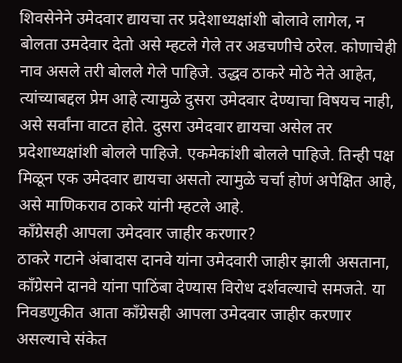शिवसेनेने उमेदवार द्यायचा तर प्रदेशाध्यक्षांशी बोलावे लागेल, न बोलता उमदेवार देतो असे म्हटले गेले तर अडचणीचे ठरेल. कोणाचेही नाव असले तरी बोलले गेले पाहिजे. उद्धव ठाकरे मोठे नेते आहेत, त्यांच्याबद्दल प्रेम आहे त्यामुळे दुसरा उमेदवार देण्याचा विषयच नाही, असे सर्वांना वाटत होते. दुसरा उमेदवार द्यायचा असेल तर प्रदेशाध्यक्षांशी बोलले पाहिजे. एकमेकांशी बोलले पाहिजे. तिन्ही पक्ष मिळून एक उमेदवार द्यायचा असतो त्यामुळे चर्चा होणं अपेक्षित आहे, असे माणिकराव ठाकरे यांनी म्हटले आहे.
काँग्रेसही आपला उमेदवार जाहीर करणार?
ठाकरे गटाने अंबादास दानवे यांना उमेदवारी जाहीर झाली असताना, काँग्रेसने दानवे यांना पाठिंबा देण्यास विरोध दर्शवल्याचे समजते. या निवडणुकीत आता काँग्रेसही आपला उमेदवार जाहीर करणार असल्याचे संकेत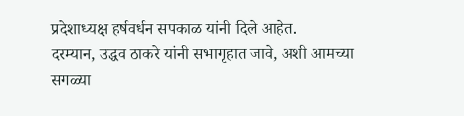प्रदेशाध्यक्ष हर्षवर्धन सपकाळ यांनी दिले आहेत.
दरम्यान, उद्धव ठाकरे यांनी सभागृहात जावे, अशी आमच्या सगळ्या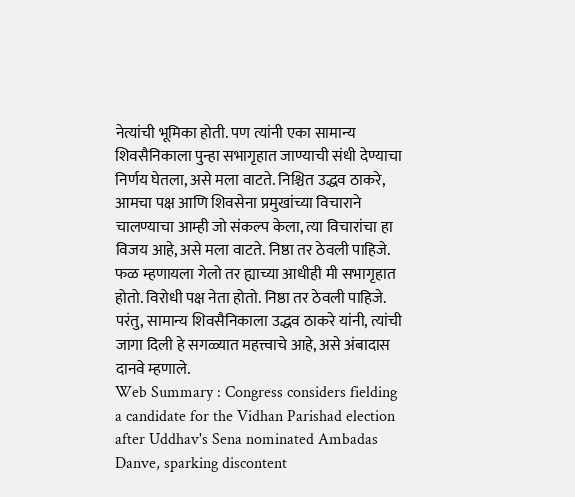नेत्यांची भूमिका होती. पण त्यांनी एका सामान्य शिवसैनिकाला पुन्हा सभागृहात जाण्याची संधी देण्याचा निर्णय घेतला, असे मला वाटते. निश्चित उद्धव ठाकरे, आमचा पक्ष आणि शिवसेना प्रमुखांच्या विचाराने चालण्याचा आम्ही जो संकल्प केला, त्या विचारांचा हा विजय आहे, असे मला वाटते. निष्ठा तर ठेवली पाहिजे. फळ म्हणायला गेलो तर ह्याच्या आधीही मी सभागृहात होतो. विरोधी पक्ष नेता होतो. निष्ठा तर ठेवली पाहिजे. परंतु, सामान्य शिवसैनिकाला उद्धव ठाकरे यांनी, त्यांची जागा दिली हे सगळ्यात महत्त्वाचे आहे, असे अंबादास दानवे म्हणाले.
Web Summary : Congress considers fielding a candidate for the Vidhan Parishad election after Uddhav's Sena nominated Ambadas Danve, sparking discontent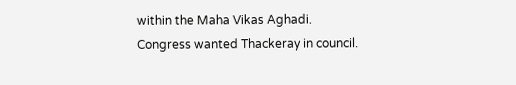within the Maha Vikas Aghadi. Congress wanted Thackeray in council.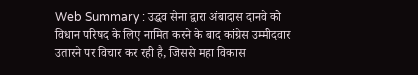Web Summary : उद्धव सेना द्वारा अंबादास दानवे को विधान परिषद के लिए नामित करने के बाद कांग्रेस उम्मीदवार उतारने पर विचार कर रही है, जिससे महा विकास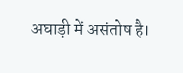अघाड़ी में असंतोष है।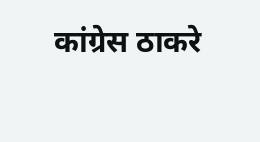कांग्रेस ठाकरे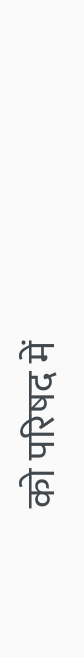को परिषद में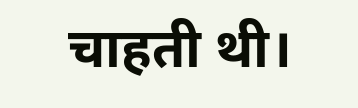चाहती थी।